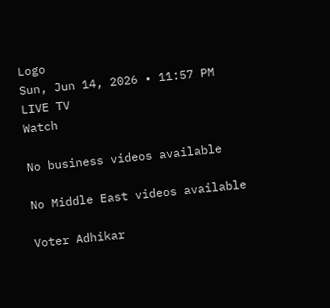Logo
Sun, Jun 14, 2026 • 11:57 PM
LIVE TV
Watch

No business videos available

No Middle East videos available

Voter Adhikar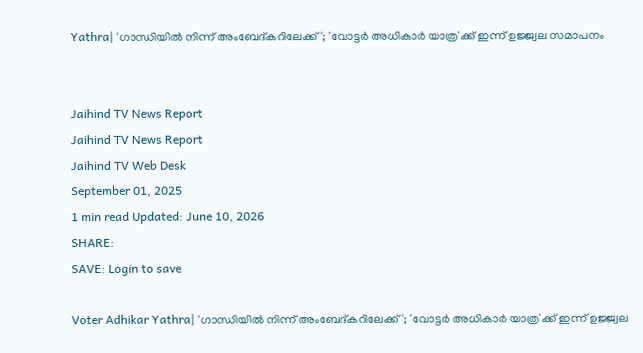Yathra| 'ഗാന്ധിയില്‍ നിന്ന് അംബേദ്കറിലേക്ക്'; 'വോട്ടര്‍ അധികാര്‍ യാത്ര'ക്ക് ഇന്ന് ഉജ്ജ്വല സമാപനം


Jaihind TV News Report
Jaihind TV News Report
Jaihind TV Web Desk
September 01, 2025
1 min read Updated: June 10, 2026
SHARE:
SAVE: Login to save

Voter Adhikar Yathra| 'ഗാന്ധിയില്‍ നിന്ന് അംബേദ്കറിലേക്ക്'; 'വോട്ടര്‍ അധികാര്‍ യാത്ര'ക്ക് ഇന്ന് ഉജ്ജ്വല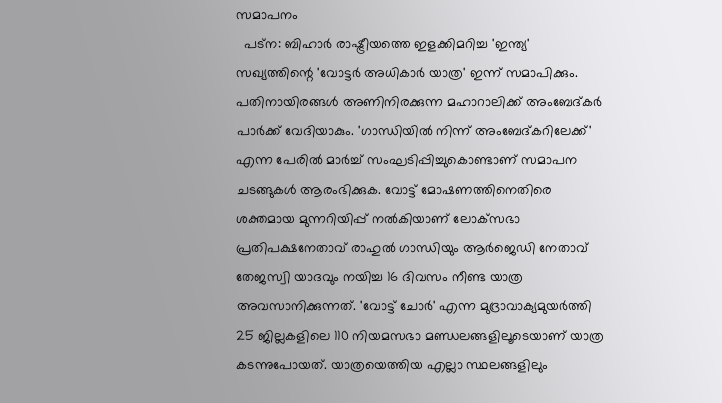സമാപനം
  പട്ന: ബിഹാര്‍ രാഷ്ട്രീയത്തെ ഇളക്കിമറിച്ച 'ഇന്ത്യ' സഖ്യത്തിന്റെ 'വോട്ടര്‍ അധികാര്‍ യാത്ര' ഇന്ന് സമാപിക്കും. പതിനായിരങ്ങള്‍ അണിനിരക്കുന്ന മഹാറാലിക്ക് അംബേദ്കര്‍ പാര്‍ക്ക് വേദിയാകും. 'ഗാന്ധിയില്‍ നിന്ന് അംബേദ്കറിലേക്ക്' എന്ന പേരില്‍ മാര്‍ച്ച് സംഘടിപ്പിച്ചുകൊണ്ടാണ് സമാപന ചടങ്ങുകള്‍ ആരംഭിക്കുക. വോട്ട് മോഷണത്തിനെതിരെ ശക്തമായ മുന്നറിയിപ്പ് നല്‍കിയാണ് ലോക്‌സഭാ പ്രതിപക്ഷനേതാവ് രാഹുല്‍ ഗാന്ധിയും ആര്‍ജെഡി നേതാവ് തേജസ്വി യാദവും നയിച്ച 16 ദിവസം നീണ്ട യാത്ര അവസാനിക്കുന്നത്. 'വോട്ട് ചോര്‍' എന്ന മുദ്രാവാക്യമുയര്‍ത്തി 25 ജില്ലകളിലെ 110 നിയമസഭാ മണ്ഡലങ്ങളിലൂടെയാണ് യാത്ര കടന്നുപോയത്. യാത്രയെത്തിയ എല്ലാ സ്ഥലങ്ങളിലും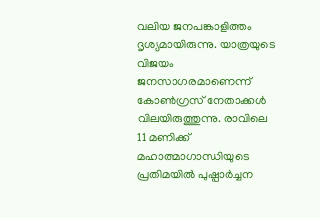വലിയ ജനപങ്കാളിത്തം ദൃശ്യമായിരുന്നു. യാത്രയുടെ വിജയം ജനസാഗരമാണെന്ന് കോണ്‍ഗ്രസ് നേതാക്കള്‍ വിലയിരുത്തുന്നു. രാവിലെ 11 മണിക്ക് മഹാത്മാഗാന്ധിയുടെ പ്രതിമയില്‍ പുഷ്പാര്‍ച്ചന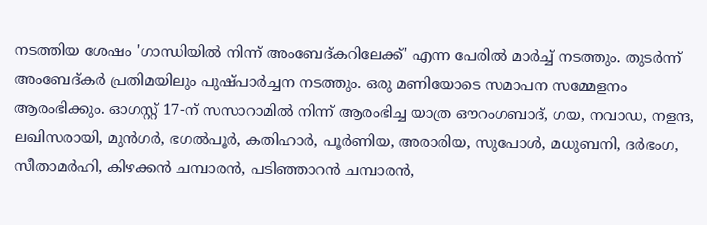നടത്തിയ ശേഷം 'ഗാന്ധിയില്‍ നിന്ന് അംബേദ്കറിലേക്ക്' എന്ന പേരില്‍ മാര്‍ച്ച് നടത്തും. തുടര്‍ന്ന് അംബേദ്കര്‍ പ്രതിമയിലും പുഷ്പാര്‍ച്ചന നടത്തും. ഒരു മണിയോടെ സമാപന സമ്മേളനം ആരംഭിക്കും. ഓഗസ്റ്റ് 17-ന് സസാറാമില്‍ നിന്ന് ആരംഭിച്ച യാത്ര ഔറംഗബാദ്, ഗയ, നവാഡ, നളന്ദ, ലഖിസരായി, മുന്‍ഗര്‍, ഭഗല്‍പൂര്‍, കതിഹാര്‍, പൂര്‍ണിയ, അരാരിയ, സുപോള്‍, മധുബനി, ദര്‍ഭംഗ, സീതാമര്‍ഹി, കിഴക്കന്‍ ചമ്പാരന്‍, പടിഞ്ഞാറന്‍ ചമ്പാരന്‍,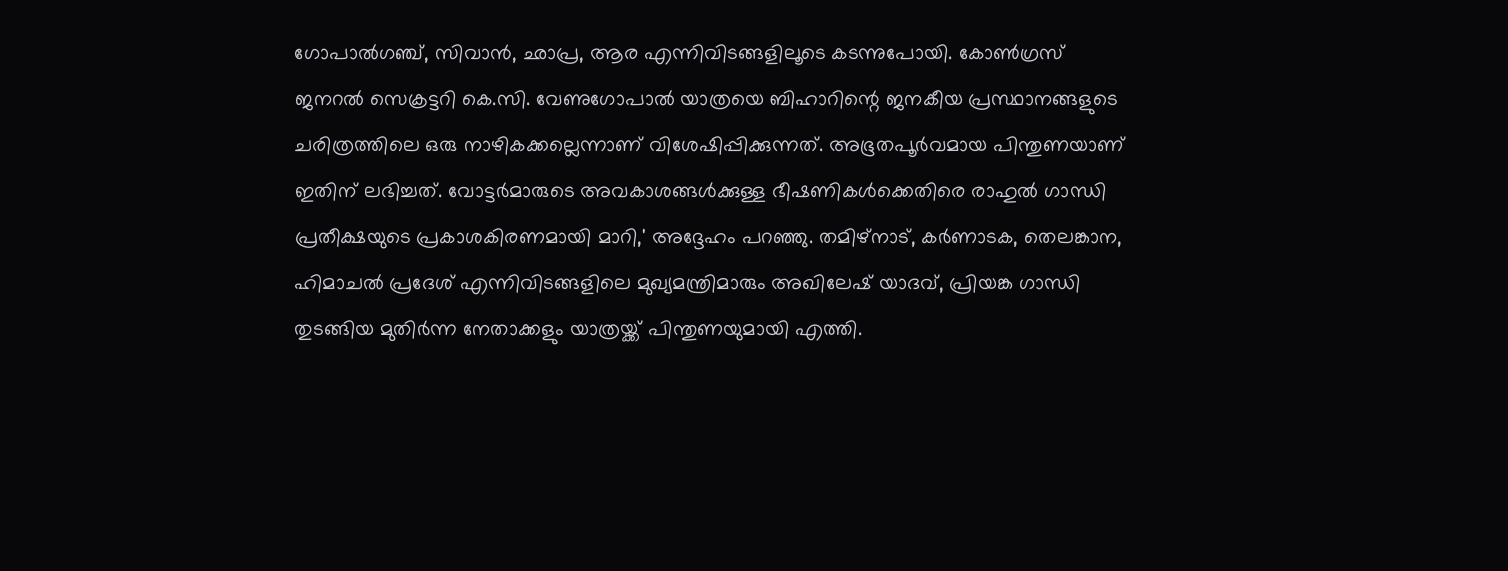ഗോപാല്‍ഗഞ്ച്, സിവാന്‍, ഛാപ്ര, ആര എന്നിവിടങ്ങളിലൂടെ കടന്നുപോയി. കോണ്‍ഗ്രസ് ജനറല്‍ സെക്രട്ടറി കെ.സി. വേണുഗോപാല്‍ യാത്രയെ ബിഹാറിന്റെ ജനകീയ പ്രസ്ഥാനങ്ങളുടെ ചരിത്രത്തിലെ ഒരു നാഴികക്കല്ലെന്നാണ് വിശേഷിപ്പിക്കുന്നത്. അഭൂതപൂര്‍വമായ പിന്തുണയാണ് ഇതിന് ലഭിച്ചത്. വോട്ടര്‍മാരുടെ അവകാശങ്ങള്‍ക്കുള്ള ഭീഷണികള്‍ക്കെതിരെ രാഹുല്‍ ഗാന്ധി പ്രതീക്ഷയുടെ പ്രകാശകിരണമായി മാറി,' അദ്ദേഹം പറഞ്ഞു. തമിഴ്‌നാട്, കര്‍ണാടക, തെലങ്കാന, ഹിമാചല്‍ പ്രദേശ് എന്നിവിടങ്ങളിലെ മുഖ്യമന്ത്രിമാരും അഖിലേഷ് യാദവ്, പ്രിയങ്ക ഗാന്ധി തുടങ്ങിയ മുതിര്‍ന്ന നേതാക്കളും യാത്രയ്ക്ക് പിന്തുണയുമായി എത്തി.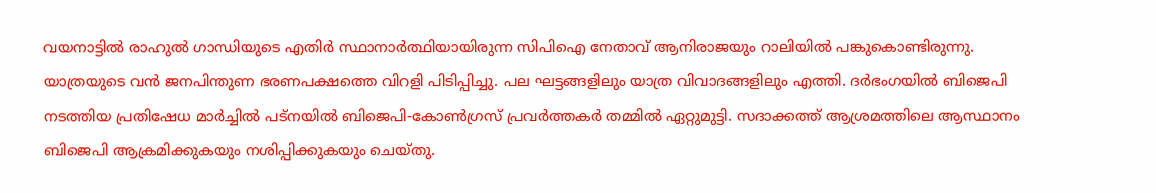വയനാട്ടില്‍ രാഹുല്‍ ഗാന്ധിയുടെ എതിര്‍ സ്ഥാനാര്‍ത്ഥിയായിരുന്ന സിപിഐ നേതാവ് ആനിരാജയും റാലിയില്‍ പങ്കുകൊണ്ടിരുന്നു. യാത്രയുടെ വന്‍ ജനപിന്തുണ ഭരണപക്ഷത്തെ വിറളി പിടിപ്പിച്ചു. പല ഘട്ടങ്ങളിലും യാത്ര വിവാദങ്ങളിലും എത്തി. ദര്‍ഭംഗയില്‍ ബിജെപി നടത്തിയ പ്രതിഷേധ മാര്‍ച്ചില്‍ പട്‌നയില്‍ ബിജെപി-കോണ്‍ഗ്രസ് പ്രവര്‍ത്തകര്‍ തമ്മില്‍ ഏറ്റുമുട്ടി. സദാക്കത്ത് ആശ്രമത്തിലെ ആസ്ഥാനം ബിജെപി ആക്രമിക്കുകയും നശിപ്പിക്കുകയും ചെയ്തു.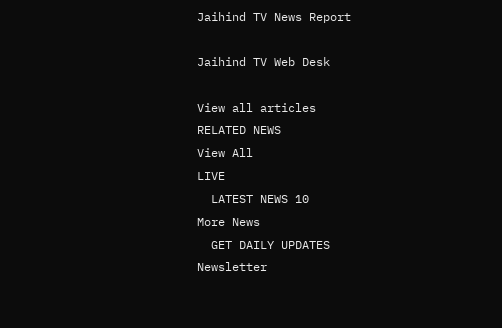Jaihind TV News Report

Jaihind TV Web Desk

View all articles
RELATED NEWS
View All
LIVE
  LATEST NEWS 10
More News
  GET DAILY UPDATES
Newsletter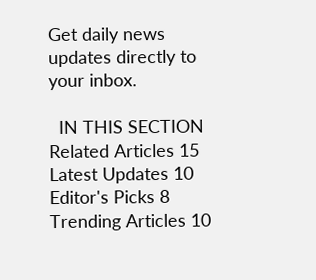Get daily news updates directly to your inbox.

  IN THIS SECTION
Related Articles 15
Latest Updates 10
Editor's Picks 8
Trending Articles 10